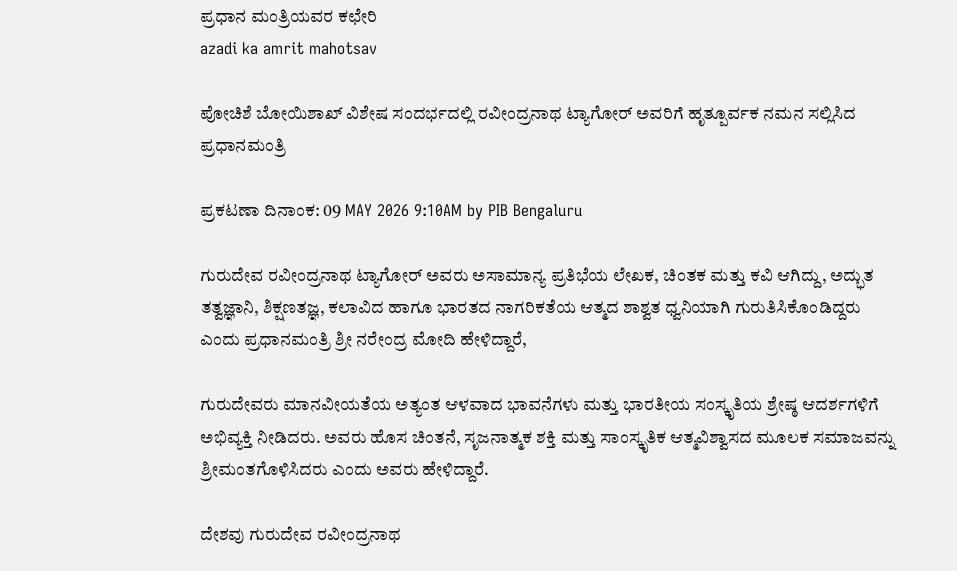ಪ್ರಧಾನ ಮಂತ್ರಿಯವರ ಕಛೇರಿ
azadi ka amrit mahotsav

ಪೋಚಿಶೆ ಬೋಯಿಶಾಖ್ ವಿಶೇಷ ಸಂದರ್ಭದಲ್ಲಿ ರವೀಂದ್ರನಾಥ ಟ್ಯಾಗೋರ್ ಅವರಿಗೆ ಹೃತ್ಪೂರ್ವಕ ನಮನ ಸಲ್ಲಿಸಿದ ಪ್ರಧಾನಮಂತ್ರಿ

ಪ್ರಕಟಣಾ ದಿನಾಂಕ: 09 MAY 2026 9:10AM by PIB Bengaluru

ಗುರುದೇವ ರವೀಂದ್ರನಾಥ ಟ್ಯಾಗೋರ್ ಅವರು ಅಸಾಮಾನ್ಯ ಪ್ರತಿಭೆಯ ಲೇಖಕ, ಚಿಂತಕ ಮತ್ತು ಕವಿ ಆಗಿದ್ದು, ಅದ್ಭುತ ತತ್ವಜ್ಞಾನಿ, ಶಿಕ್ಷಣತಜ್ಞ, ಕಲಾವಿದ ಹಾಗೂ ಭಾರತದ ನಾಗರಿಕತೆಯ ಆತ್ಮದ ಶಾಶ್ವತ ಧ್ವನಿಯಾಗಿ ಗುರುತಿಸಿಕೊಂಡಿದ್ದರು ಎಂದು ಪ್ರಧಾನಮಂತ್ರಿ ಶ್ರೀ ನರೇಂದ್ರ ಮೋದಿ ಹೇಳಿದ್ದಾರೆ,

ಗುರುದೇವರು ಮಾನವೀಯತೆಯ ಅತ್ಯಂತ ಆಳವಾದ ಭಾವನೆಗಳು ಮತ್ತು ಭಾರತೀಯ ಸಂಸ್ಕೃತಿಯ ಶ್ರೇಷ್ಠ ಆದರ್ಶಗಳಿಗೆ ಅಭಿವ್ಯಕ್ತಿ ನೀಡಿದರು. ಅವರು ಹೊಸ ಚಿಂತನೆ, ಸೃಜನಾತ್ಮಕ ಶಕ್ತಿ ಮತ್ತು ಸಾಂಸ್ಕೃತಿಕ ಆತ್ಮವಿಶ್ವಾಸದ ಮೂಲಕ ಸಮಾಜವನ್ನು ಶ್ರೀಮಂತಗೊಳಿಸಿದರು ಎಂದು ಅವರು ಹೇಳಿದ್ದಾರೆ.

ದೇಶವು ಗುರುದೇವ ರವೀಂದ್ರನಾಥ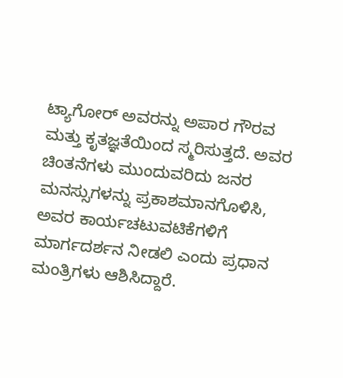ಟ್ಯಾಗೋರ್ ಅವರನ್ನು ಅಪಾರ ಗೌರವ ಮತ್ತು ಕೃತಜ್ಞತೆಯಿಂದ ಸ್ಮರಿಸುತ್ತದೆ. ಅವರ ಚಿಂತನೆಗಳು ಮುಂದುವರಿದು ಜನರ ಮನಸ್ಸುಗಳನ್ನು ಪ್ರಕಾಶಮಾನಗೊಳಿಸಿ, ಅವರ ಕಾರ್ಯಚಟುವಟಿಕೆಗಳಿಗೆ ಮಾರ್ಗದರ್ಶನ ನೀಡಲಿ ಎಂದು ಪ್ರಧಾನ ಮಂತ್ರಿಗಳು ಆಶಿಸಿದ್ದಾರೆ.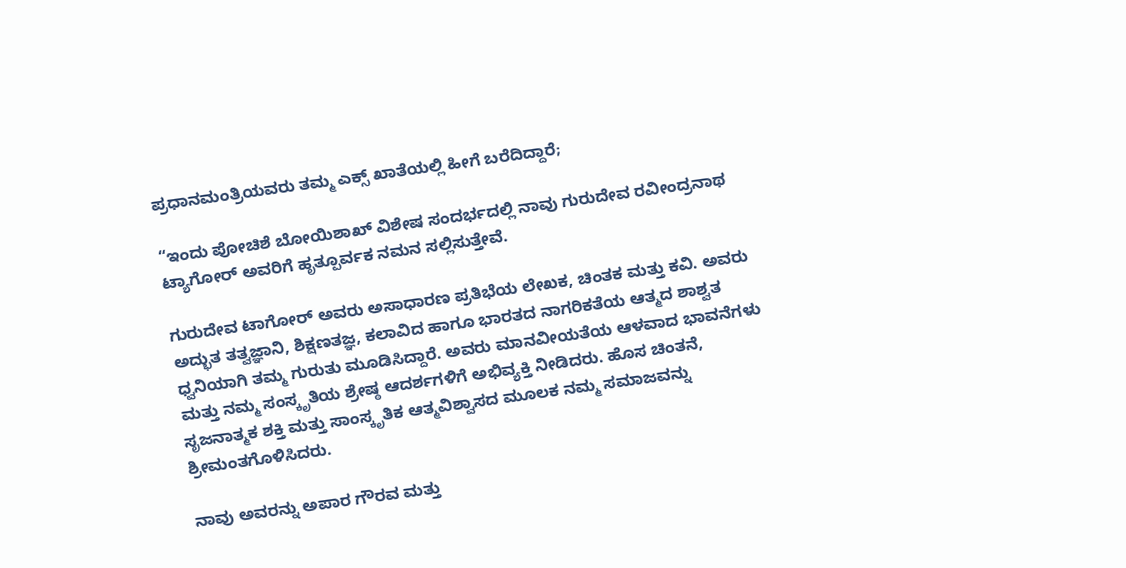ಪ್ರಧಾನಮಂತ್ರಿಯವರು ತಮ್ಮ ಎಕ್ಸ್‌ ಖಾತೆಯಲ್ಲಿ ಹೀಗೆ ಬರೆದಿದ್ದಾರೆ;

“ಇಂದು ಪೋಚಿಶೆ ಬೋಯಿಶಾಖ್ ವಿಶೇಷ ಸಂದರ್ಭದಲ್ಲಿ ನಾವು ಗುರುದೇವ ರವೀಂದ್ರನಾಥ ಟ್ಯಾಗೋರ್ ಅವರಿಗೆ ಹೃತ್ಪೂರ್ವಕ ನಮನ ಸಲ್ಲಿಸುತ್ತೇವೆ.

ಗುರುದೇವ ಟಾಗೋರ್ ಅವರು ಅಸಾಧಾರಣ ಪ್ರತಿಭೆಯ ಲೇಖಕ, ಚಿಂತಕ ಮತ್ತು ಕವಿ. ಅವರು ಅದ್ಭುತ ತತ್ವಜ್ಞಾನಿ, ಶಿಕ್ಷಣತಜ್ಞ, ಕಲಾವಿದ ಹಾಗೂ ಭಾರತದ ನಾಗರಿಕತೆಯ ಆತ್ಮದ ಶಾಶ್ವತ ಧ್ವನಿಯಾಗಿ ತಮ್ಮ ಗುರುತು ಮೂಡಿಸಿದ್ದಾರೆ. ಅವರು ಮಾನವೀಯತೆಯ ಆಳವಾದ ಭಾವನೆಗಳು ಮತ್ತು ನಮ್ಮ ಸಂಸ್ಕೃತಿಯ ಶ್ರೇಷ್ಠ ಆದರ್ಶಗಳಿಗೆ ಅಭಿವ್ಯಕ್ತಿ ನೀಡಿದರು. ಹೊಸ ಚಿಂತನೆ, ಸೃಜನಾತ್ಮಕ ಶಕ್ತಿ ಮತ್ತು ಸಾಂಸ್ಕೃತಿಕ ಆತ್ಮವಿಶ್ವಾಸದ ಮೂಲಕ ನಮ್ಮ ಸಮಾಜವನ್ನು ಶ್ರೀಮಂತಗೊಳಿಸಿದರು.

ನಾವು ಅವರನ್ನು ಅಪಾರ ಗೌರವ ಮತ್ತು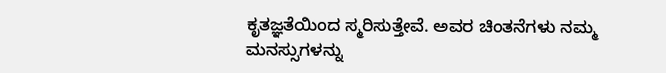ಕೃತಜ್ಞತೆಯಿಂದ ಸ್ಮರಿಸುತ್ತೇವೆ. ಅವರ ಚಿಂತನೆಗಳು ನಮ್ಮ ಮನಸ್ಸುಗಳನ್ನು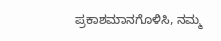ಪ್ರಕಾಶಮಾನಗೊಳಿಸಿ, ನಮ್ಮ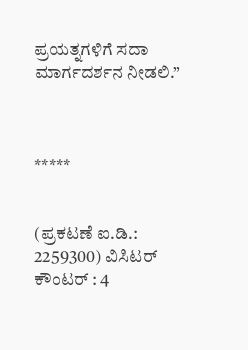ಪ್ರಯತ್ನಗಳಿಗೆ ಸದಾ ಮಾರ್ಗದರ್ಶನ ನೀಡಲಿ.”



*****


(ಪ್ರಕಟಣೆ ಐ.ಡಿ.: 2259300) ವಿಸಿಟರ್ ಕೌಂಟರ್ : 4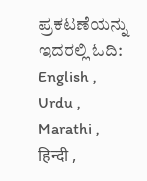ಪ್ರಕಟಣೆಯನ್ನು ಇದರಲ್ಲಿ ಓದಿ: English , Urdu , Marathi , हिन्दी ,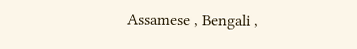Assamese , Bengali ,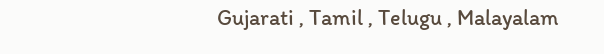Gujarati , Tamil , Telugu , Malayalam